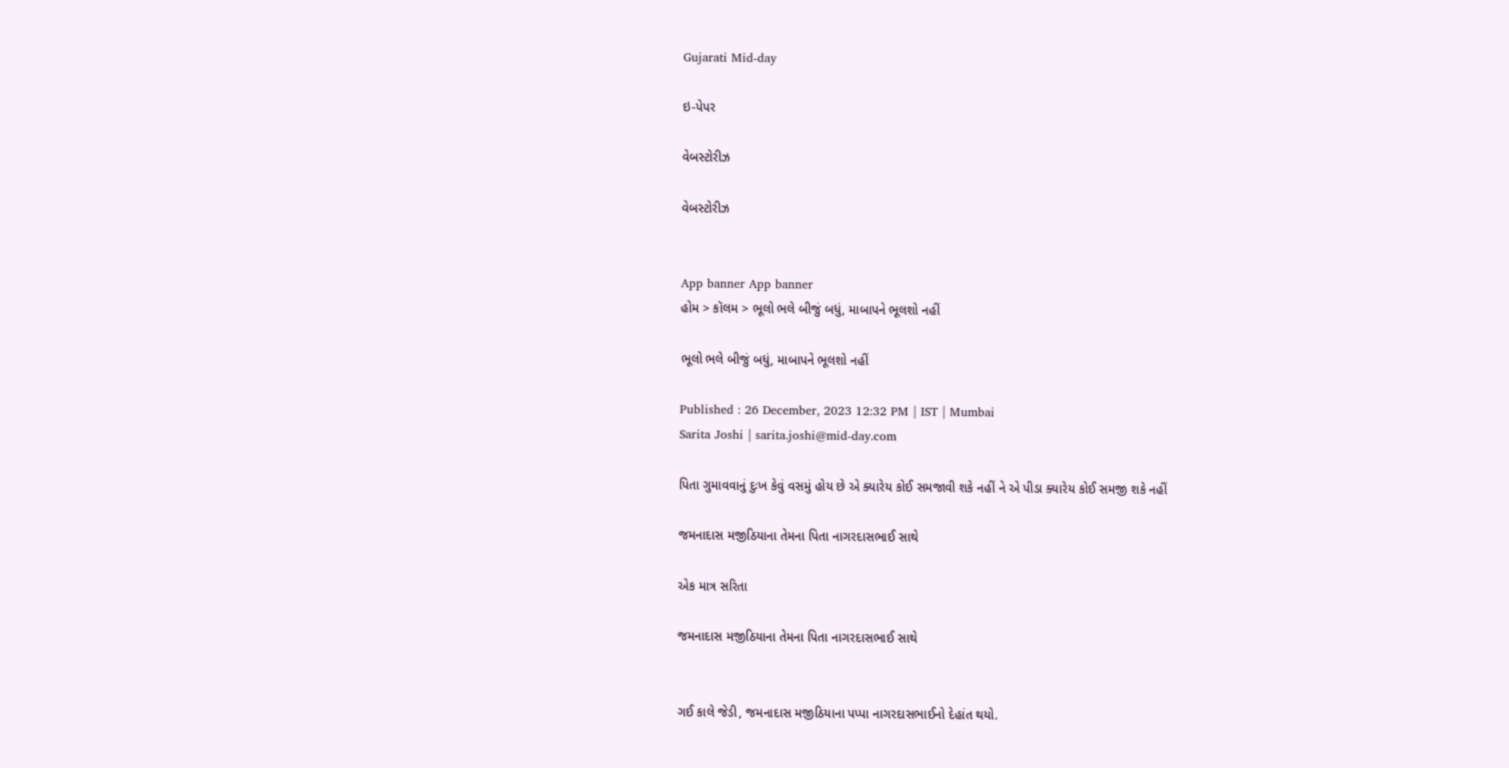Gujarati Mid-day

ઇ-પેપર

વેબસ્ટોરીઝ

વેબસ્ટોરીઝ


App banner App banner
હોમ > કૉલમ > ભૂલો ભલે બીજું બધું, માબાપને ભૂલશો નહીં

ભૂલો ભલે બીજું બધું, માબાપને ભૂલશો નહીં

Published : 26 December, 2023 12:32 PM | IST | Mumbai
Sarita Joshi | sarita.joshi@mid-day.com

પિતા ગુમાવવાનું દુઃખ કેવું વસમું હોય છે એ ક્યારેય કોઈ સમજાવી શકે નહીં ને એ પીડા ક્યારેય કોઈ સમજી શકે નહીં

જમનાદાસ મજીઠિયાના તેમના પિતા નાગરદાસભાઈ સાથે

એક માત્ર સરિતા

જમનાદાસ મજીઠિયાના તેમના પિતા નાગરદાસભાઈ સાથે


ગઈ કાલે જેડી, જમનાદાસ મજીઠિયાના પપ્પા નાગરદાસભાઈનો દેહાંત થયો.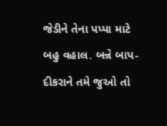જેડીને તેના પપ્પા માટે બહુ વહાલ. બન્ને બાપ-દીકરાને તમે જુઓ તો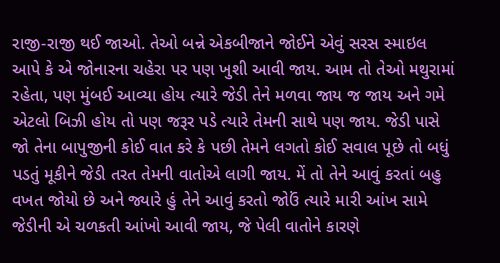રાજી-રાજી થઈ જાઓ. તેઓ બન્ને એકબીજાને જોઈને એવું સરસ સ્માઇલ આપે કે એ જોનારના ચહેરા પર પણ ખુશી આવી જાય. આમ તો તેઓ મથુરામાં રહેતા, પણ મુંબઈ આવ્યા હોય ત્યારે જેડી તેને મળવા જાય જ જાય અને ગમે એટલો બિઝી હોય તો પણ જરૂર પડે ત્યારે તેમની સાથે પણ જાય. જેડી પાસે જો તેના બાપુજીની કોઈ વાત કરે કે પછી તેમને લગતો કોઈ સવાલ પૂછે તો બધું પડતું મૂકીને જેડી તરત તેમની વાતોએ લાગી જાય. મેં તો તેને આવું કરતાં બહુ વખત જોયો છે અને જ્યારે હું તેને આવું કરતો જોઉં ત્યારે મારી આંખ સામે જેડીની એ ચળકતી આંખો આવી જાય, જે પેલી વાતોને કારણે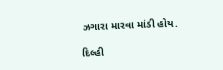ઝગારા મારવા માંડી હોય.

દિલ્હી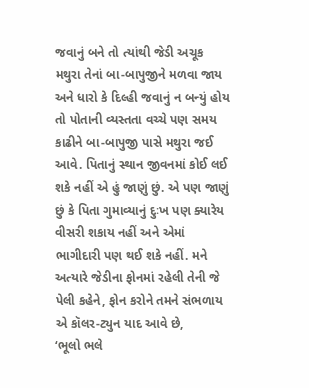જવાનું બને તો ત્યાંથી જેડી અચૂક મથુરા તેનાં બા-બાપુજીને મળવા જાય અને ધારો કે દિલ્હી જવાનું ન બન્યું હોય તો પોતાની વ્યસ્તતા વચ્ચે પણ સમય કાઢીને બા-બાપુજી પાસે મથુરા જઈ આવે. પિતાનું સ્થાન જીવનમાં કોઈ લઈ શકે નહીં એ હું જાણું છું. એ પણ જાણું છું કે પિતા ગુમાવ્યાનું દુઃખ પણ ક્યારેય વીસરી શકાય નહીં અને એમાં ભાગીદારી પણ થઈ શકે નહીં. મને અત્યારે જેડીના ફોનમાં રહેલી તેની જે પેલી કહેને, ફોન કરોને તમને સંભળાય એ કૉલર-ટ્યુન યાદ આવે છે,
‘ભૂલો ભલે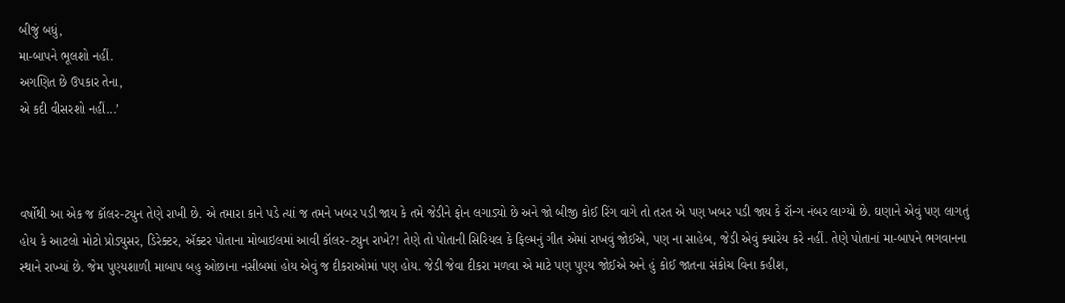બીજું બધું,
મા-બાપને ભૂલશો નહીં.
અગણિત છે ઉપકાર તેના,
એ કદી વીસરશો નહીં...’



વર્ષોથી આ એક જ કૉલર-ટ્યુન તેણે રાખી છે. એ તમારા કાને પડે ત્યાં જ તમને ખબર પડી જાય કે તમે જેડીને ફોન લગાડ્યો છે અને જો બીજી કોઈ રિંગ વાગે તો તરત એ પણ ખબર પડી જાય કે રૉન્ગ નંબર લાગ્યો છે. ઘણાને એવું પણ લાગતું હોય કે આટલો મોટો પ્રોડ્યુસર, ડિરેક્ટર, ઍક્ટર પોતાના મોબાઇલમાં આવી કૉલર-ટ્યુન રાખે?! તેણે તો પોતાની સિરિયલ કે ફિલ્મનું ગીત એમાં રાખવું જોઈએ, પણ ના સાહેબ, જેડી એવું ક્યારેય કરે નહીં. તેણે પોતાનાં મા-બાપને ભગવાનના સ્થાને રાખ્યાં છે. જેમ પુણ્યશાળી માબાપ બહુ ઓછાના નસીબમાં હોય એવું જ દીકરાઓમાં પણ હોય. જેડી જેવા દીકરા મળવા એ માટે પણ પુણ્ય જોઈએ અને હું કોઈ જાતના સંકોચ વિના કહીશ,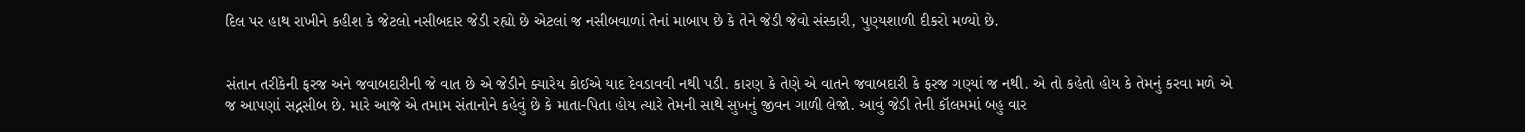દિલ પર હાથ રાખીને કહીશ કે જેટલો નસીબદાર જેડી રહ્યો છે એટલાં જ નસીબવાળાં તેનાં માબાપ છે કે તેને જેડી જેવો સંસ્કારી, પુણ્યશાળી દીકરો મળ્યો છે.


સંતાન તરીકેની ફરજ અને જવાબદારીની જે વાત છે એ જેડીને ક્યારેય કોઈએ યાદ દેવડાવવી નથી પડી. કારણ કે તેણે એ વાતને જવાબદારી કે ફરજ ગણ્યાં જ નથી. એ તો કહેતો હોય કે તેમનું કરવા મળે એ જ આપણાં સદ્નસીબ છે. મારે આજે એ તમામ સંતાનોને કહેવું છે કે માતા-પિતા હોય ત્યારે તેમની સાથે સુખનું જીવન ગાળી લેજો. આવું જેડી તેની કૉલમમાં બહુ વાર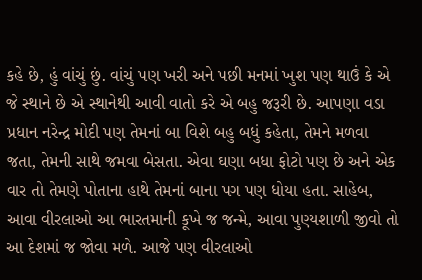કહે છે, હું વાંચું છું. વાંચું પણ ખરી અને પછી મનમાં ખુશ પણ થાઉં કે એ જે સ્થાને છે એ સ્થાનેથી આવી વાતો કરે એ બહુ જરૂરી છે. આપણા વડા પ્રધાન નરેન્દ્ર મોદી પણ તેમનાં બા વિશે બહુ બધું કહેતા, તેમને મળવા જતા, તેમની સાથે જમવા બેસતા. એવા ઘણા બધા ફોટો પણ છે અને એક વાર તો તેમણે પોતાના હાથે તેમનાં બાના પગ પણ ધોયા હતા. સાહેબ, આવા વીરલાઓ આ ભારતમાની કૂખે જ જન્મે, આવા પુણ્યશાળી જીવો તો આ દેશમાં જ જોવા મળે. આજે પણ વીરલાઓ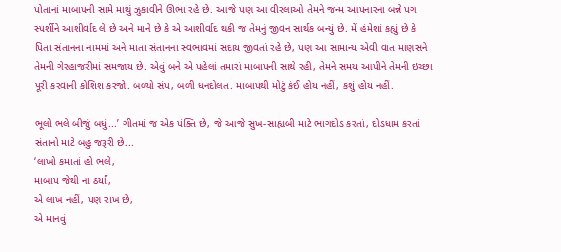પોતાનાં માબાપની સામે માથું ઝુકાવીને ઊભા રહે છે. આજે પણ આ વીરલાઓ તેમને જન્મ આપનારના બન્ને પગ સ્પર્શીને આશીર્વાદ લે છે અને માને છે કે એ આશીર્વાદ થકી જ તેમનું જીવન સાર્થક બન્યું છે. મેં હંમેશાં કહ્યું છે કે પિતા સંતાનના નામમાં અને માતા સંતાનના સ્વભાવમાં સદાય જીવતાં રહે છે, પણ આ સામાન્ય એવી વાત માણસને તેમની ગેરહાજરીમાં સમજાય છે. એવું બને એ પહેલાં તમારાં માબાપની સાથે રહી, તેમને સમય આપીને તેમની ઇચ્છા પૂરી કરવાની કોશિશ કરજો. બળ્યો સંપ, બળી ધનદોલત. માબાપથી મોટું કંઈ હોય નહીં, કશું હોય નહીં.

ભૂલો ભલે બીજું બધું...’ ગીતમાં જ એક પંક્તિ છે, જે આજે સુખ-સાહ્યબી માટે ભાગદોડ કરતાં, દોડધામ કરતાં સંતાનો માટે બહુ જરૂરી છે...
‘લાખો કમાતાં હો ભલે,
માબાપ જેથી ના ઠર્યાં,
એ લાખ નહીં, પણ રાખ છે,
એ માનવું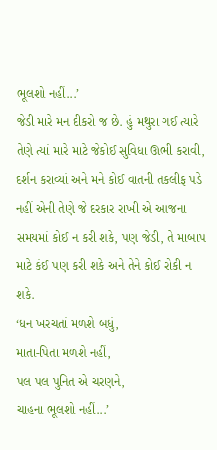ભૂલશો નહીં...’
જેડી મારે મન દીકરો જ છે. હું મથુરા ગઈ ત્યારે તેણે ત્યાં મારે માટે જેકોઈ સુવિધા ઊભી કરાવી, દર્શન કરાવ્યાં અને મને કોઈ વાતની તકલીફ પડે નહીં એની તેણે જે દરકાર રાખી એ આજના સમયમાં કોઈ ન કરી શકે, પણ જેડી, તે માબાપ માટે કંઈ પણ કરી શકે અને તેને કોઈ રોકી ન શકે.
‘ધન ખરચતાં મળશે બધું,
માતા-પિતા મળશે નહીં,
પલ પલ પુનિત એ ચરણને,
ચાહના ભૂલશો નહીં...’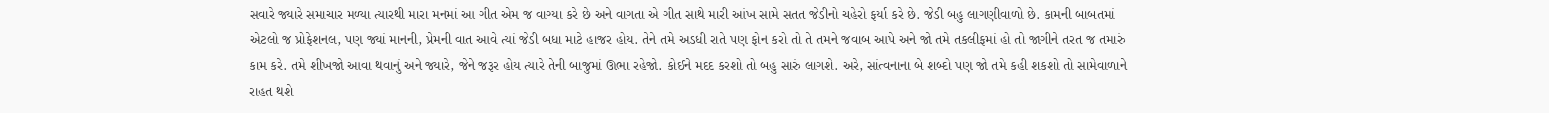સવારે જ્યારે સમાચાર મળ્યા ત્યારથી મારા મનમાં આ ગીત એમ જ વાગ્યા કરે છે અને વાગતા એ ગીત સાથે મારી આંખ સામે સતત જેડીનો ચહેરો ફર્યા કરે છે. જેડી બહુ લાગણીવાળો છે. કામની બાબતમાં એટલો જ પ્રોફેશનલ, પણ જ્યાં માનની, પ્રેમની વાત આવે ત્યાં જેડી બધા માટે હાજર હોય. તેને તમે અડધી રાતે પણ ફોન કરો તો તે તમને જવાબ આપે અને જો તમે તકલીફમાં હો તો જાગીને તરત જ તમારું કામ કરે. તમે શીખજો આવા થવાનું અને જ્યારે, જેને જરૂર હોય ત્યારે તેની બાજુમાં ઊભા રહેજો. કોઈને મદદ કરશો તો બહુ સારું લાગશે. અરે, સાંત્વનાના બે શબ્દો પણ જો તમે કહી શકશો તો સામેવાળાને રાહત થશે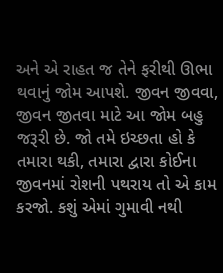અને એ રાહત જ તેને ફરીથી ઊભા થવાનું જોમ આપશે. જીવન જીવવા, જીવન જીતવા માટે આ જોમ બહુ જરૂરી છે. જો તમે ઇચ્છતા હો કે તમારા થકી, તમારા દ્વારા કોઈના જીવનમાં રોશની પથરાય તો એ કામ કરજો. કશું એમાં ગુમાવી નથી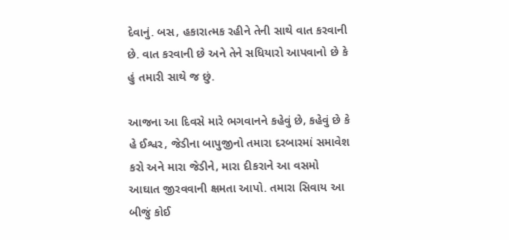દેવાનું. બસ, હકારાત્મક રહીને તેની સાથે વાત કરવાની છે. વાત કરવાની છે અને તેને સધિયારો આપવાનો છે કે હું તમારી સાથે જ છું.

આજના આ દિવસે મારે ભગવાનને કહેવું છે, કહેવું છે કે હે ઈશ્વર, જેડીના બાપુજીનો તમારા દરબારમાં સમાવેશ કરો અને મારા જેડીને, મારા દીકરાને આ વસમો આઘાત જીરવવાની ક્ષમતા આપો. તમારા સિવાય આ બીજું કોઈ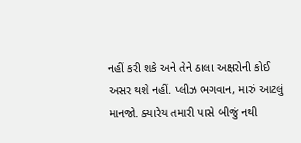નહીં કરી શકે અને તેને ઠાલા અક્ષરોની કોઈ અસર થશે નહીં. પ્લીઝ ભગવાન, મારું આટલું માનજો. ક્યારેય તમારી પાસે બીજું નથી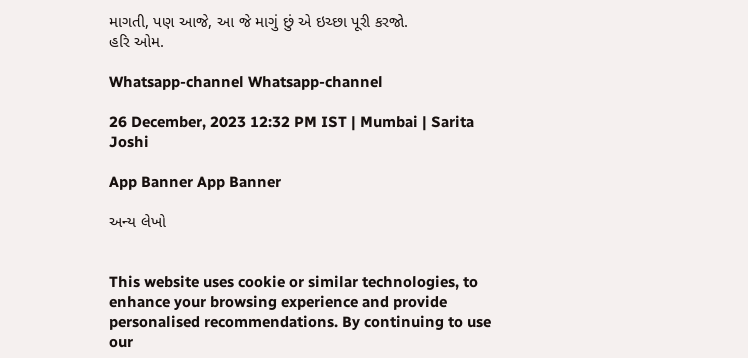માગતી, પણ આજે, આ જે માગું છું એ ઇચ્છા પૂરી કરજો.
હરિ ઓમ.

Whatsapp-channel Whatsapp-channel

26 December, 2023 12:32 PM IST | Mumbai | Sarita Joshi

App Banner App Banner

અન્ય લેખો


This website uses cookie or similar technologies, to enhance your browsing experience and provide personalised recommendations. By continuing to use our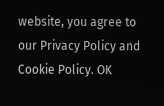website, you agree to our Privacy Policy and Cookie Policy. OK